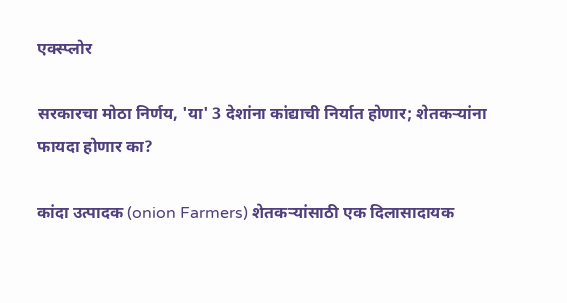एक्स्प्लोर

सरकारचा मोठा निर्णय, 'या' 3 देशांना कांद्याची निर्यात होणार; शेतकऱ्यांना फायदा होणार का?

कांदा उत्पादक (onion Farmers) शेतकऱ्यांसाठी एक दिलासादायक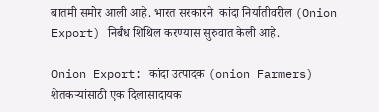बातमी समोर आली आहे. भारत सरकारने  कांदा निर्यातीवरील (Onion Export) निर्बंध शिथिल करण्यास सुरुवात केली आहे.

Onion Export: कांदा उत्पादक (onion Farmers) शेतकऱ्यांसाठी एक दिलासादायक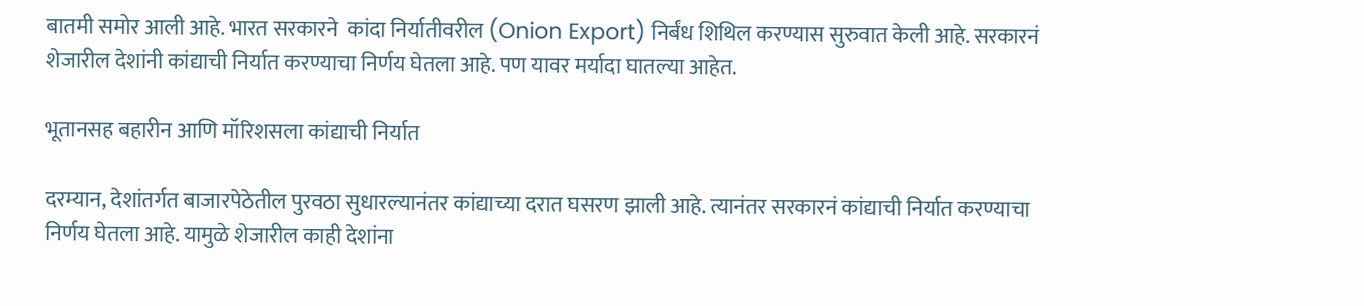बातमी समोर आली आहे. भारत सरकारने  कांदा निर्यातीवरील (Onion Export) निर्बंध शिथिल करण्यास सुरुवात केली आहे. सरकारनं शेजारील देशांनी कांद्याची निर्यात करण्याचा निर्णय घेतला आहे. पण यावर मर्यादा घातल्या आहेत.

भूतानसह बहारीन आणि मॉरिशसला कांद्याची निर्यात

दरम्यान, देशांतर्गत बाजारपेठेतील पुरवठा सुधारल्यानंतर कांद्याच्या दरात घसरण झाली आहे. त्यानंतर सरकारनं कांद्याची निर्यात करण्याचा निर्णय घेतला आहे. यामुळे शेजारील काही देशांना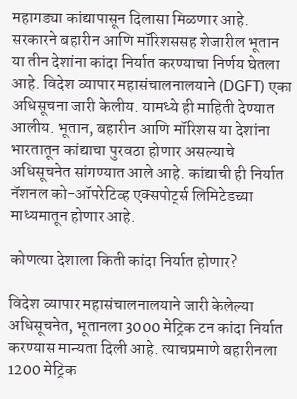महागड्या कांद्यापासून दिलासा मिळणार आहे. सरकारने बहारीन आणि मॉरिशससह शेजारील भूतान या तीन देशांना कांदा निर्यात करण्याचा निर्णय घेतला आहे. विदेश व्यापार महासंचालनालयाने (DGFT) एका अधिसूचना जारी केलीय. यामध्ये ही माहिती देण्यात आलीय. भूतान, बहारीन आणि मॉरिशस या देशांना भारतातून कांद्याचा पुरवठा होणार असल्याचे अधिसूचनेत सांगण्यात आले आहे. कांद्याची ही निर्यात नॅशनल को-ऑपरेटिव्ह एक्सपोर्ट्स लिमिटेडच्या माध्यमातून होणार आहे.

कोणत्या देशाला किती कांदा निर्यात होणार?

विदेश व्यापार महासंचालनालयाने जारी केलेल्या अधिसूचनेत, भूतानला 3000 मेट्रिक टन कांदा निर्यात करण्यास मान्यता दिली आहे. त्याचप्रमाणे बहारीनला 1200 मेट्रिक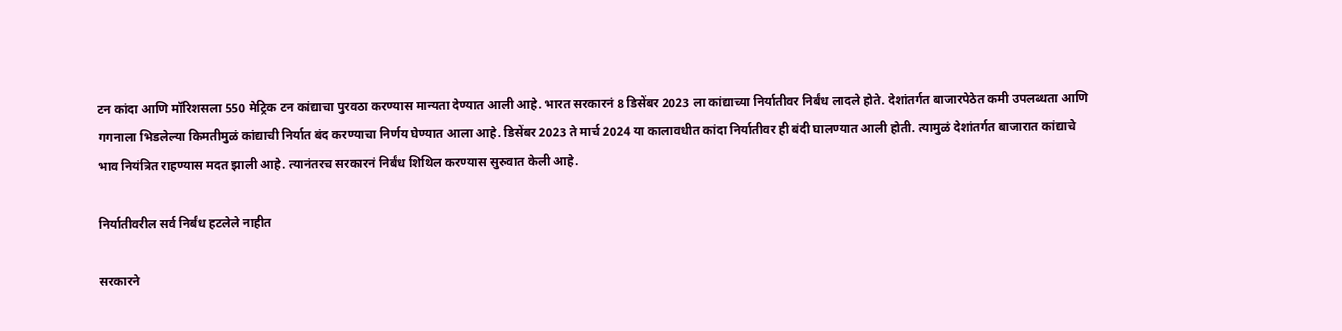टन कांदा आणि मॉरिशसला 550 मेट्रिक टन कांद्याचा पुरवठा करण्यास मान्यता देण्यात आली आहे. भारत सरकारनं 8 डिसेंबर 2023 ला कांद्याच्या निर्यातीवर निर्बंध लादले होते. देशांतर्गत बाजारपेठेत कमी उपलब्धता आणि गगनाला भिडलेल्या किमतीमुळं कांद्याची निर्यात बंद करण्याचा निर्णय घेण्यात आला आहे. डिसेंबर 2023 ते मार्च 2024 या कालावधीत कांदा निर्यातीवर ही बंदी घालण्यात आली होती. त्यामुळं देशांतर्गत बाजारात कांद्याचे भाव नियंत्रित राहण्यास मदत झाली आहे. त्यानंतरच सरकारनं निर्बंध शिथिल करण्यास सुरुवात केली आहे.

निर्यातीवरील सर्व निर्बंध हटलेले नाहीत

सरकारने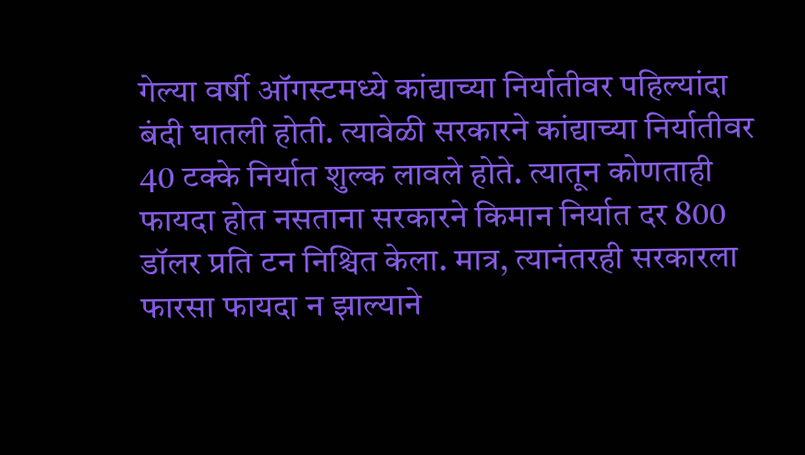गेल्या वर्षी ऑगस्टमध्ये कांद्याच्या निर्यातीवर पहिल्यांदा बंदी घातली होती. त्यावेळी सरकारने कांद्याच्या निर्यातीवर 40 टक्के निर्यात शुल्क लावले होते. त्यातून कोणताही फायदा होत नसताना सरकारने किमान निर्यात दर 800 डॉलर प्रति टन निश्चित केला. मात्र, त्यानंतरही सरकारला फारसा फायदा न झाल्याने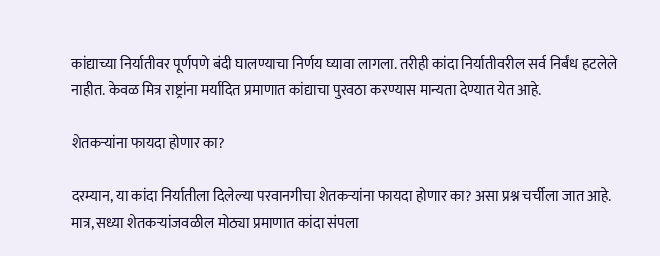कांद्याच्या निर्यातीवर पूर्णपणे बंदी घालण्याचा निर्णय घ्यावा लागला. तरीही कांदा निर्यातीवरील सर्व निर्बंध हटलेले नाहीत. केवळ मित्र राष्ट्रांना मर्यादित प्रमाणात कांद्याचा पुरवठा करण्यास मान्यता देण्यात येत आहे.

शेतकऱ्यांना फायदा होणार का?

दरम्यान, या कांदा निर्यातीला दिलेल्या परवानगीचा शेतकऱ्यांना फायदा होणार का? असा प्रश्न चर्चीला जात आहे. मात्र, सध्या शेतकऱ्यांजवळील मोठ्या प्रमाणात कांदा संपला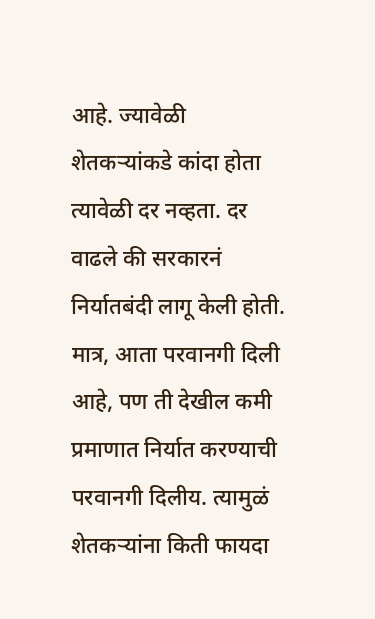आहे. ज्यावेळी शेतकऱ्यांकडे कांदा होता त्यावेळी दर नव्हता. दर वाढले की सरकारनं निर्यातबंदी लागू केली होती. मात्र, आता परवानगी दिली आहे, पण ती देखील कमी प्रमाणात निर्यात करण्याची परवानगी दिलीय. त्यामुळं शेतकऱ्यांना किती फायदा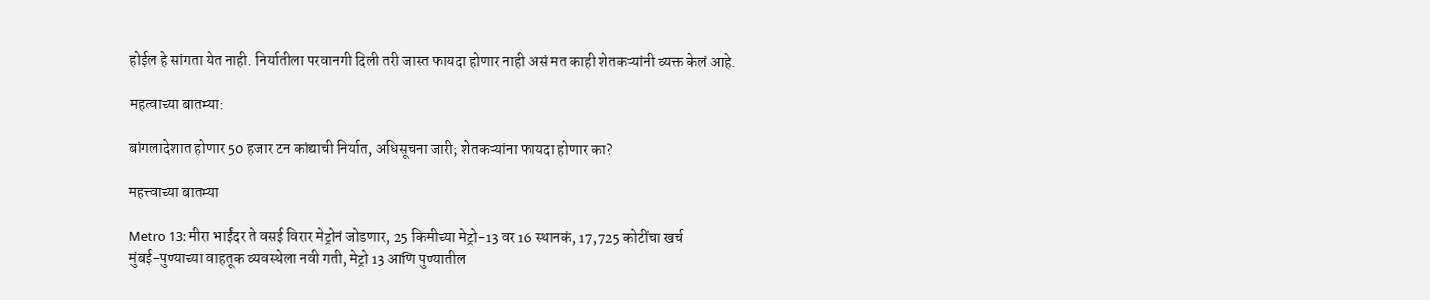होईल हे सांगता येत नाही. निर्यातीला परवानगी दिली तरी जास्त फायदा होणार नाही असं मत काही शेतकऱ्यांनी व्यक्त केलं आहे.

महत्वाच्या बातम्या:

बांगलादेशात होणार 50 हजार टन कांद्याची निर्यात, अधिसूचना जारी; शेतकऱ्यांना फायदा होणार का?

महत्त्वाच्या बातम्या

Metro 13: मीरा भाईंदर ते वसई विरार मेट्रोनं जोडणार, 25 किमीच्या मेट्रो-13 वर 16 स्थानकं, 17,725 कोटींचा खर्च
मुंबई-पुण्याच्या वाहतूक व्यवस्थेला नवी गती, मेट्रो 13 आणि पुण्यातील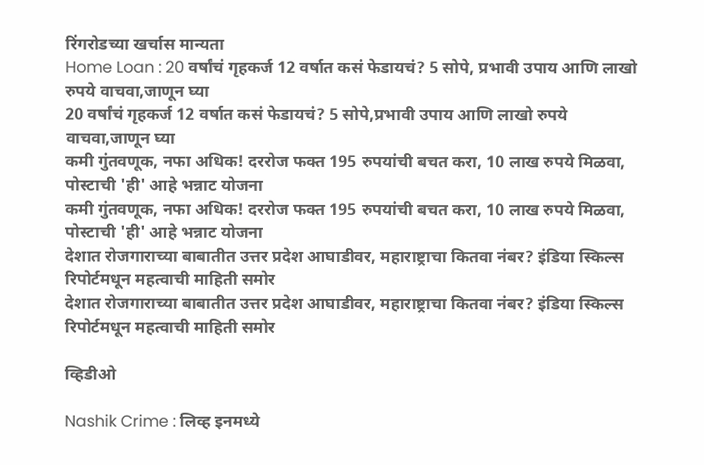रिंगरोडच्या खर्चास मान्यता
Home Loan : 20 वर्षांचं गृहकर्ज 12 वर्षात कसं फेडायचं? 5 सोपे, प्रभावी उपाय आणि लाखो रुपये वाचवा,जाणून घ्या
20 वर्षांचं गृहकर्ज 12 वर्षात कसं फेडायचं? 5 सोपे,प्रभावी उपाय आणि लाखो रुपये वाचवा,जाणून घ्या
कमी गुंतवणूक, नफा अधिक! दररोज फक्त 195 रुपयांची बचत करा, 10 लाख रुपये मिळवा, पोस्टाची 'ही' आहे भन्नाट योजना
कमी गुंतवणूक, नफा अधिक! दररोज फक्त 195 रुपयांची बचत करा, 10 लाख रुपये मिळवा, पोस्टाची 'ही' आहे भन्नाट योजना
देशात रोजगाराच्या बाबातीत उत्तर प्रदेश आघाडीवर, महाराष्ट्राचा कितवा नंबर? इंडिया स्किल्स रिपोर्टमधून महत्वाची माहिती समोर
देशात रोजगाराच्या बाबातीत उत्तर प्रदेश आघाडीवर, महाराष्ट्राचा कितवा नंबर? इंडिया स्किल्स रिपोर्टमधून महत्वाची माहिती समोर

व्हिडीओ

Nashik Crime : लिव्ह इनमध्ये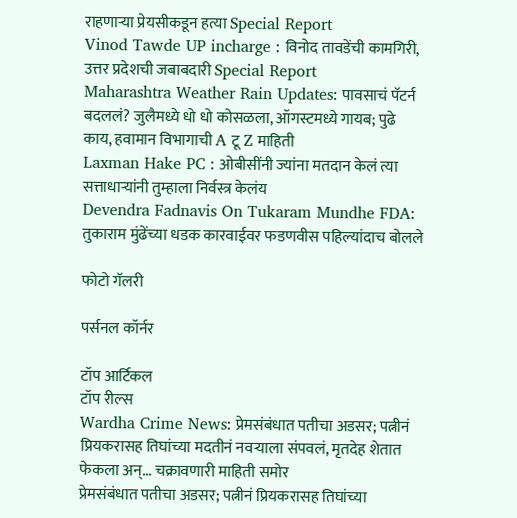राहणाऱ्या प्रेयसीकडून हत्या Special Report
Vinod Tawde UP incharge : विनोद तावडेंची कामगिरी, उत्तर प्रदेशची जबाबदारी Special Report
Maharashtra Weather Rain Updates: पावसाचं पॅटर्न बदललं? जुलैमध्ये धो धो कोसळला, ऑगस्टमध्ये गायब; पुढे काय, हवामान विभागाची A टू Z माहिती
Laxman Hake PC : ओबीसींनी ज्यांना मतदान केलं त्या सत्ताधाऱ्यांनी तुम्हाला निर्वस्त्र केलंय
Devendra Fadnavis On Tukaram Mundhe FDA: तुकाराम मुंढेंच्या धडक कारवाईवर फडणवीस पहिल्यांदाच बोलले

फोटो गॅलरी

पर्सनल कॉर्नर

टॉप आर्टिकल
टॉप रील्स
Wardha Crime News: प्रेमसंबंधात पतीचा अडसर; पत्नीनं प्रियकरासह तिघांच्या मदतीनं नवऱ्याला संपवलं, मृतदेह शेतात फेकला अन्... चक्रावणारी माहिती समोर
प्रेमसंबंधात पतीचा अडसर; पत्नीनं प्रियकरासह तिघांच्या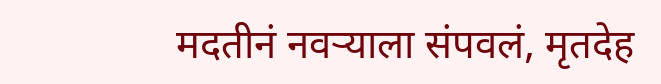मदतीनं नवऱ्याला संपवलं, मृतदेह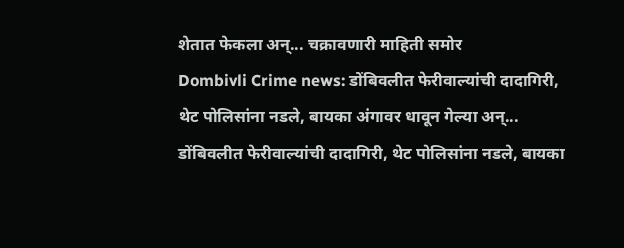शेतात फेकला अन्... चक्रावणारी माहिती समोर
Dombivli Crime news: डोंबिवलीत फेरीवाल्यांची दादागिरी, थेट पोलिसांना नडले, बायका अंगावर धावून गेल्या अन्...
डोंबिवलीत फेरीवाल्यांची दादागिरी, थेट पोलिसांना नडले, बायका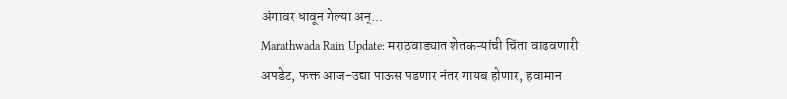अंगावर धावून गेल्या अन्...
Marathwada Rain Update: मराठवाड्यात शेतकऱ्यांची चिंता वाढवणारी अपडेट, फक्त आज-उद्या पाऊस पडणार नंतर गायब होणार, हवामान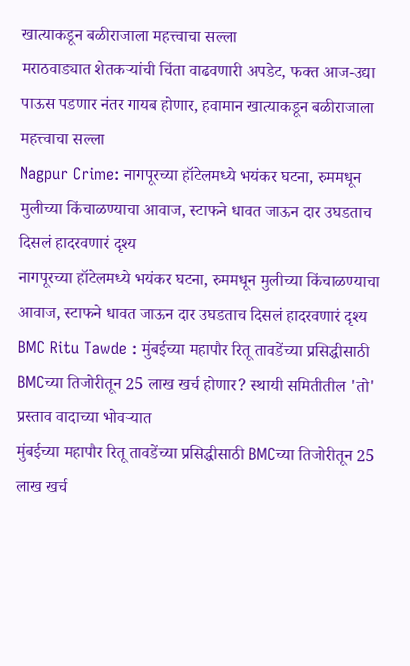खात्याकडून बळीराजाला महत्त्वाचा सल्ला
मराठवाड्यात शेतकऱ्यांची चिंता वाढवणारी अपडेट, फक्त आज-उद्या पाऊस पडणार नंतर गायब होणार, हवामान खात्याकडून बळीराजाला महत्त्वाचा सल्ला
Nagpur Crime: नागपूरच्या हॉटेलमध्ये भयंकर घटना, रुममधून मुलीच्या किंचाळण्याचा आवाज, स्टाफने धावत जाऊन दार उघडताच दिसलं हादरवणारं दृश्य
नागपूरच्या हॉटेलमध्ये भयंकर घटना, रुममधून मुलीच्या किंचाळण्याचा आवाज, स्टाफने धावत जाऊन दार उघडताच दिसलं हादरवणारं दृश्य
BMC Ritu Tawde : मुंबईच्या महापौर रितू तावडेंच्या प्रसिद्धीसाठी BMCच्या तिजोरीतून 25 लाख खर्च होणार? स्थायी समितीतील 'तो' प्रस्ताव वादाच्या भोवऱ्यात
मुंबईच्या महापौर रितू तावडेंच्या प्रसिद्धीसाठी BMCच्या तिजोरीतून 25 लाख खर्च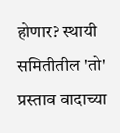होणार? स्थायी समितीतील 'तो' प्रस्ताव वादाच्या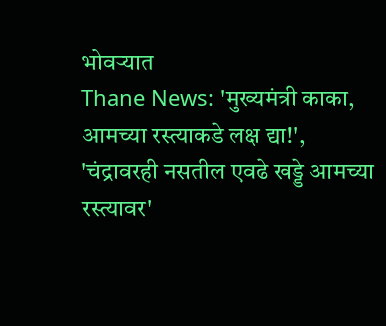भोवऱ्यात
Thane News: 'मुख्यमंत्री काका, आमच्या रस्त्याकडे लक्ष द्या!', 'चंद्रावरही नसतील एवढे खड्डे आमच्या रस्त्यावर'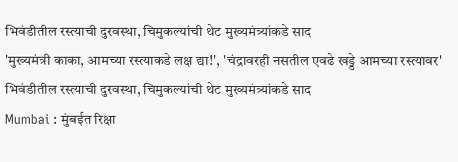भिवंडीतील रस्त्याची दुरवस्था, चिमुकल्यांची थेट मुख्यमंत्र्यांकडे साद
'मुख्यमंत्री काका, आमच्या रस्त्याकडे लक्ष द्या!', 'चंद्रावरही नसतील एवढे खड्डे आमच्या रस्त्यावर' भिवंडीतील रस्त्याची दुरवस्था, चिमुकल्यांची थेट मुख्यमंत्र्यांकडे साद
Mumbai : मुंबईत रिक्षा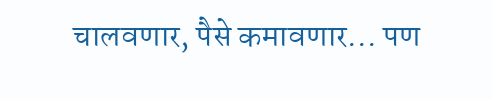चालवणार, पैसे कमावणार... पण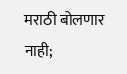मराठी बोलणार नाही;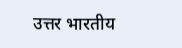उत्तर भारतीय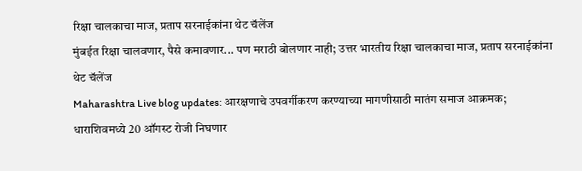रिक्षा चालकाचा माज, प्रताप सरनाईकांना थेट चॅलेंज
मुंबईत रिक्षा चालवणार, पैसे कमावणार... पण मराठी बोलणार नाही; उत्तर भारतीय रिक्षा चालकाचा माज, प्रताप सरनाईकांना थेट चॅलेंज
Maharashtra Live blog updates: आरक्षणाचे उपवर्गीकरण करण्याच्या मागणीसाठी मातंग समाज आक्रमक; धाराशिवमध्ये 20 ऑगस्ट रोजी निघणार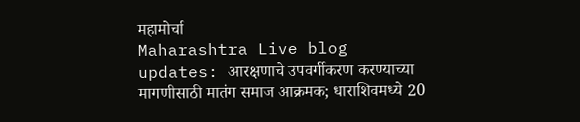महामोर्चा
Maharashtra Live blog updates: आरक्षणाचे उपवर्गीकरण करण्याच्या मागणीसाठी मातंग समाज आक्रमक; धाराशिवमध्ये 20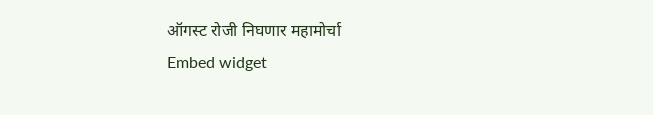ऑगस्ट रोजी निघणार महामोर्चा
Embed widget